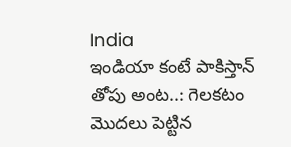India
ఇండియా కంటే పాకిస్తాన్ తోపు అంట..: గెలకటం మొదలు పెట్టిన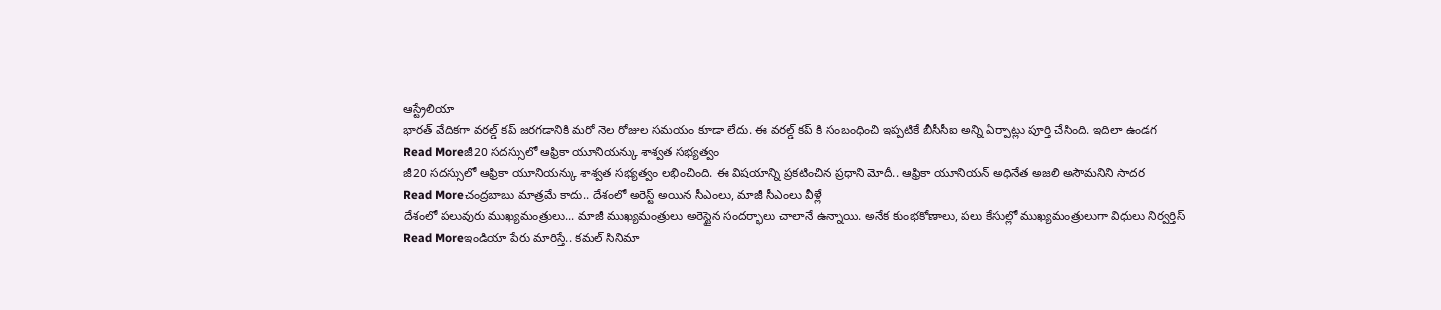ఆస్ట్రేలియా
భారత్ వేదికగా వరల్డ్ కప్ జరగడానికి మరో నెల రోజుల సమయం కూడా లేదు. ఈ వరల్డ్ కప్ కి సంబంధించి ఇప్పటికే బీసీసీఐ అన్ని ఏర్పాట్లు పూర్తి చేసింది. ఇదిలా ఉండగ
Read Moreజీ20 సదస్సులో ఆఫ్రికా యూనియన్కు శాశ్వత సభ్యత్వం
జీ20 సదస్సులో ఆఫ్రికా యూనియన్కు శాశ్వత సభ్యత్వం లభించింది. ఈ విషయాన్ని ప్రకటించిన ప్రధాని మోదీ.. ఆఫ్రికా యూనియన్ అధినేత అజలి అసౌమనిని సాదర
Read Moreచంద్రబాబు మాత్రమే కాదు.. దేశంలో అరెస్ట్ అయిన సీఎంలు, మాజీ సీఎంలు వీళ్లే
దేశంలో పలువురు ముఖ్యమంత్రులు... మాజీ ముఖ్యమంత్రులు అరెస్టైన సందర్భాలు చాలానే ఉన్నాయి. అనేక కుంభకోణాలు, పలు కేసుల్లో ముఖ్యమంత్రులుగా విధులు నిర్వర్తిస్
Read Moreఇండియా పేరు మారిస్తే.. కమల్ సినిమా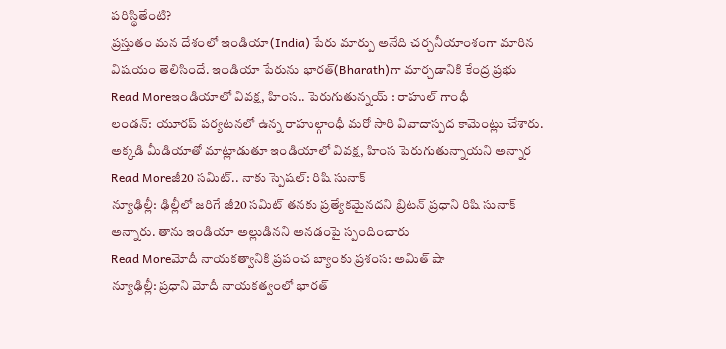పరిస్థితేంటి?
ప్రస్తుతం మన దేశంలో ఇండియా(India) పేరు మార్పు అనేది చర్చనీయాంశంగా మారిన విషయం తెలిసిందే. ఇండియా పేరును భారత్(Bharath)గా మార్చడానికి కేంద్ర ప్రభు
Read Moreఇండియాలో వివక్ష, హింస.. పెరుగుతున్నయ్ : రాహుల్ గాంధీ
లండన్: యూరప్ పర్యటనలో ఉన్న రాహుల్గాంధీ మరో సారి వివాదాస్పద కామెంట్లు చేశారు. అక్కడి మీడియాతో మాట్లాడుతూ ఇండియాలో వివక్ష, హింస పెరుగుతున్నాయని అన్నార
Read Moreజీ20 సమిట్.. నాకు స్పెషల్: రిషి సునాక్
న్యూఢిల్లీ: ఢిల్లీలో జరిగే జీ20 సమిట్ తనకు ప్రత్యేకమైనదని బ్రిటన్ ప్రధాని రిషి సునాక్ అన్నారు. తాను ఇండియా అల్లుడినని అనడంపై స్పందించారు
Read Moreమోదీ నాయకత్వానికి ప్రపంచ బ్యాంకు ప్రశంస: అమిత్ షా
న్యూఢిల్లీ: ప్రధాని మోదీ నాయకత్వంలో భారత్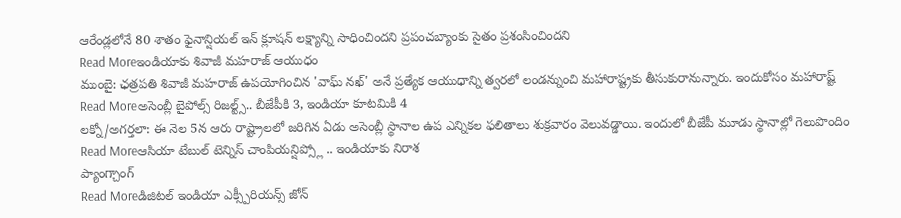ఆరేండ్లలోనే 80 శాతం ఫైనాన్షియల్ ఇన్ క్లూషన్ లక్ష్యాన్ని సాధించిందని ప్రపంచబ్యాంకు సైతం ప్రశంసించిందని
Read Moreఇండియాకు శివాజీ మహరాజ్ ఆయుధం
ముంబై: ఛత్రపతి శివాజీ మహరాజ్ ఉపయోగించిన 'వాఘ్ నఖ్' అనే ప్రత్యేక ఆయుధాన్ని త్వరలో లండన్నుంచి మహారాష్ట్రకు తీసుకురానున్నారు. ఇందుకోసం మహారాష్ట్
Read Moreఅసెంబ్లీ బైపోల్స్ రిజల్ట్స్.. బీజేపీకి 3, ఇండియా కూటమికి 4
లక్నో/అగర్తలా: ఈ నెల 5న ఆరు రాష్ట్రాలలో జరిగిన ఏడు అసెంబ్లీ స్థానాల ఉప ఎన్నికల ఫలితాలు శుక్రవారం వెలువడ్డాయి. ఇందులో బీజేపీ మూడు స్థానాల్లో గెలుపొందిం
Read Moreఆసియా టేబుల్ టెన్నిస్ చాంపియన్షిప్స్లో .. ఇండియాకు నిరాశ
ప్యాంగ్చాంగ్
Read Moreడిజిటల్ ఇండియా ఎక్స్పీరియన్స్ జోన్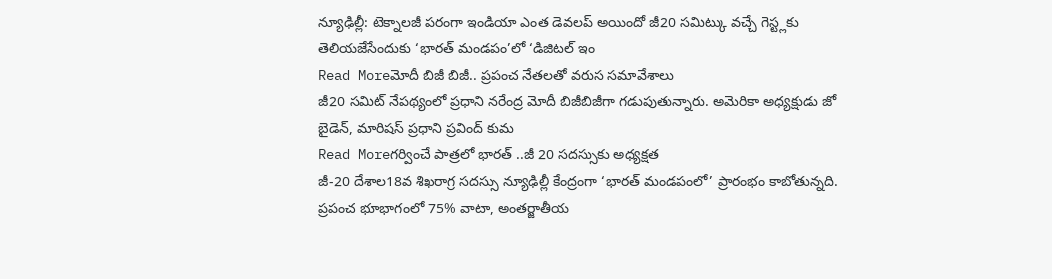న్యూఢిల్లీ: టెక్నాలజీ పరంగా ఇండియా ఎంత డెవలప్ అయిందో జీ20 సమిట్కు వచ్చే గెస్ట్లకు తెలియజేసేందుకు ‘భారత్ మండపం’లో ‘డిజిటల్ ఇం
Read Moreమోదీ బిజీ బిజీ.. ప్రపంచ నేతలతో వరుస సమావేశాలు
జీ20 సమిట్ నేపథ్యంలో ప్రధాని నరేంద్ర మోదీ బిజీబిజీగా గడుపుతున్నారు. అమెరికా అధ్యక్షుడు జో బైడెన్, మారిషస్ ప్రధాని ప్రవింద్ కుమ
Read Moreగర్వించే పాత్రలో భారత్ ..జీ 20 సదస్సుకు అధ్యక్షత
జీ-20 దేశాల18వ శిఖరాగ్ర సదస్సు న్యూఢిల్లీ కేంద్రంగా ‘భారత్ మండపంలో’ ప్రారంభం కాబోతున్నది. ప్రపంచ భూభాగంలో 75% వాటా, అంతర్జాతీయ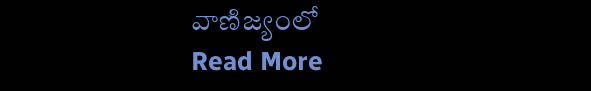వాణిజ్యంలో
Read More